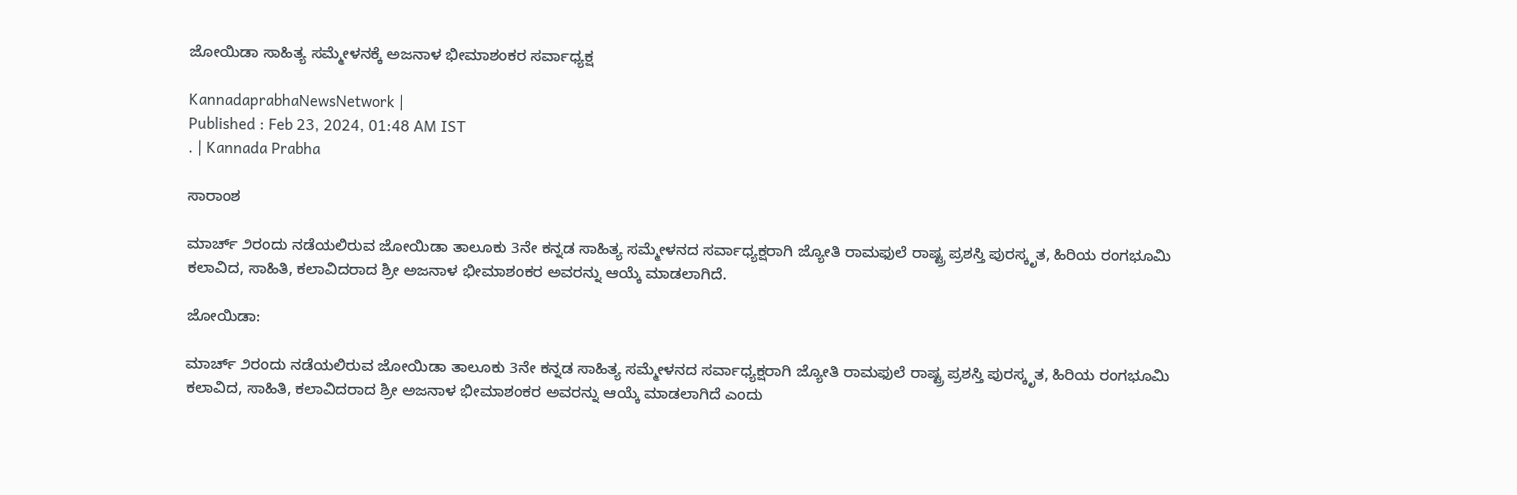ಜೋಯಿಡಾ ಸಾಹಿತ್ಯ ಸಮ್ಮೇಳನಕ್ಕೆ ಅಜನಾಳ ಭೀಮಾಶಂಕರ ಸರ್ವಾಧ್ಯಕ್ಷ

KannadaprabhaNewsNetwork |
Published : Feb 23, 2024, 01:48 AM IST
. | Kannada Prabha

ಸಾರಾಂಶ

ಮಾರ್ಚ್ ೨ರಂದು ನಡೆಯಲಿರುವ ಜೋಯಿಡಾ ತಾಲೂಕು 3ನೇ ಕನ್ನಡ ಸಾಹಿತ್ಯ ಸಮ್ಮೇಳನದ ಸರ್ವಾಧ್ಯಕ್ಷರಾಗಿ ಜ್ಯೋತಿ ರಾಮ‌ಫುಲೆ ರಾಷ್ಟ್ರ ಪ್ರಶಸ್ತಿ ಪುರಸ್ಕೃತ, ಹಿರಿಯ ರಂಗಭೂಮಿ ಕಲಾವಿದ, ಸಾಹಿತಿ, ಕಲಾವಿದರಾದ ಶ್ರೀ ಅಜನಾಳ ಭೀಮಾಶಂಕರ ಅವರನ್ನು ಆಯ್ಕೆ ಮಾಡಲಾಗಿದೆ.

ಜೋಯಿಡಾ:

ಮಾರ್ಚ್ ೨ರಂದು ನಡೆಯಲಿರುವ ಜೋಯಿಡಾ ತಾಲೂಕು 3ನೇ ಕನ್ನಡ ಸಾಹಿತ್ಯ ಸಮ್ಮೇಳನದ ಸರ್ವಾಧ್ಯಕ್ಷರಾಗಿ ಜ್ಯೋತಿ ರಾಮ‌ಫುಲೆ ರಾಷ್ಟ್ರ ಪ್ರಶಸ್ತಿ ಪುರಸ್ಕೃತ, ಹಿರಿಯ ರಂಗಭೂಮಿ ಕಲಾವಿದ, ಸಾಹಿತಿ, ಕಲಾವಿದರಾದ ಶ್ರೀ ಅಜನಾಳ ಭೀಮಾಶಂಕರ ಅವರನ್ನು ಆಯ್ಕೆ ಮಾಡಲಾಗಿದೆ ಎಂದು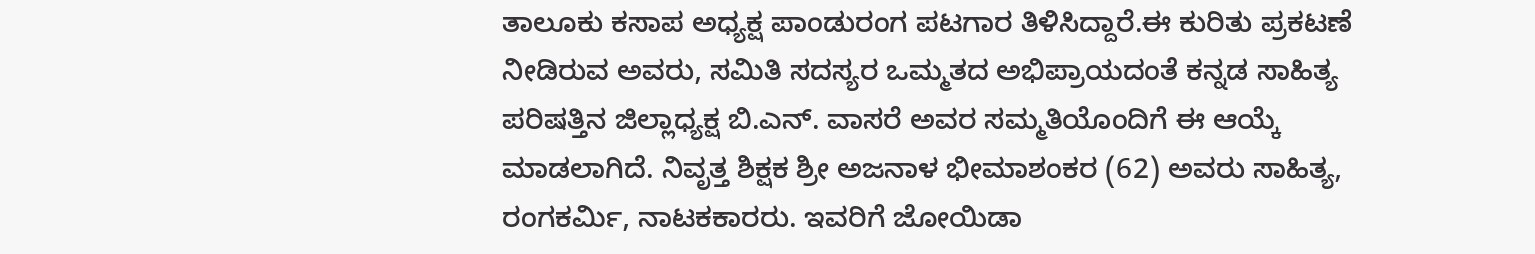ತಾಲೂಕು ಕಸಾಪ ಅಧ್ಯಕ್ಷ ಪಾಂಡುರಂಗ ಪಟಗಾರ ತಿಳಿಸಿದ್ದಾರೆ.ಈ ಕುರಿತು ಪ್ರಕಟಣೆ ನೀಡಿರುವ ಅವರು, ಸಮಿತಿ ಸದಸ್ಯರ ಒಮ್ಮತದ ಅಭಿಪ್ರಾಯದಂತೆ ಕನ್ನಡ ಸಾಹಿತ್ಯ ಪರಿಷತ್ತಿನ ಜಿಲ್ಲಾಧ್ಯಕ್ಷ ಬಿ.ಎನ್. ವಾಸರೆ ಅವರ ಸಮ್ಮತಿಯೊಂದಿಗೆ ಈ ಆಯ್ಕೆ ಮಾಡಲಾಗಿದೆ. ನಿವೃತ್ತ ಶಿಕ್ಷಕ ಶ್ರೀ ಅಜನಾಳ ಭೀಮಾಶಂಕರ (62) ಅವರು ಸಾಹಿತ್ಯ, ರಂಗಕರ್ಮಿ, ನಾಟಕಕಾರರು. ಇವರಿಗೆ ಜೋಯಿಡಾ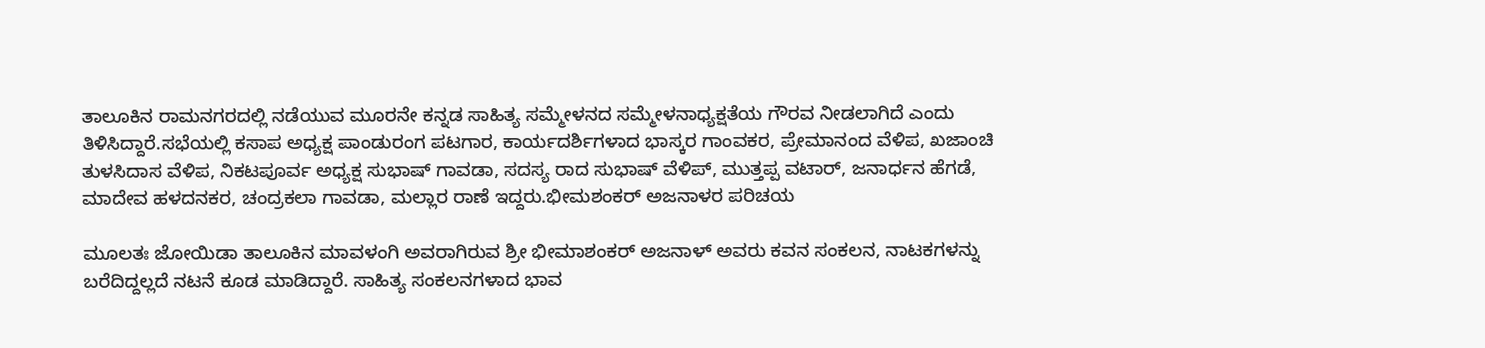ತಾಲೂಕಿನ ರಾಮನಗರದಲ್ಲಿ ನಡೆಯುವ ಮೂರನೇ ಕನ್ನಡ ಸಾಹಿತ್ಯ ಸಮ್ಮೇಳನದ ಸಮ್ಮೇಳನಾಧ್ಯಕ್ಷತೆಯ ಗೌರವ ನೀಡಲಾಗಿದೆ ಎಂದು ತಿಳಿಸಿದ್ದಾರೆ.ಸಭೆಯಲ್ಲಿ ಕಸಾಪ ಅಧ್ಯಕ್ಷ ಪಾಂಡುರಂಗ ಪಟಗಾರ, ಕಾರ್ಯದರ್ಶಿಗಳಾದ ಭಾಸ್ಕರ ಗಾಂವಕರ, ಪ್ರೇಮಾನಂದ ವೆಳಿಪ, ಖಜಾಂಚಿ ತುಳಸಿದಾಸ ವೆಳಿಪ, ನಿಕಟಪೂರ್ವ ಅಧ್ಯಕ್ಷ ಸುಭಾಷ್ ಗಾವಡಾ, ಸದಸ್ಯ ರಾದ ಸುಭಾಷ್ ವೆಳಿಪ್, ಮುತ್ತಪ್ಪ ವಟಾರ್, ಜನಾರ್ಧನ ಹೆಗಡೆ, ಮಾದೇವ ಹಳದನಕರ, ಚಂದ್ರಕಲಾ ಗಾವಡಾ, ಮಲ್ಲಾರ ರಾಣೆ ಇದ್ದರು.ಭೀಮಶಂಕರ್ ಅಜನಾಳರ ಪರಿಚಯ

ಮೂಲತಃ ಜೋಯಿಡಾ ತಾಲೂಕಿನ ಮಾವಳಂಗಿ ಅವರಾಗಿರುವ ಶ್ರೀ ಭೀಮಾಶಂಕರ್ ಅಜನಾಳ್ ಅವರು ಕವನ ಸಂಕಲನ, ನಾಟಕಗಳನ್ನು ಬರೆದಿದ್ದಲ್ಲದೆ ನಟನೆ ಕೂಡ ಮಾಡಿದ್ದಾರೆ. ಸಾಹಿತ್ಯ ಸಂಕಲನಗಳಾದ ಭಾವ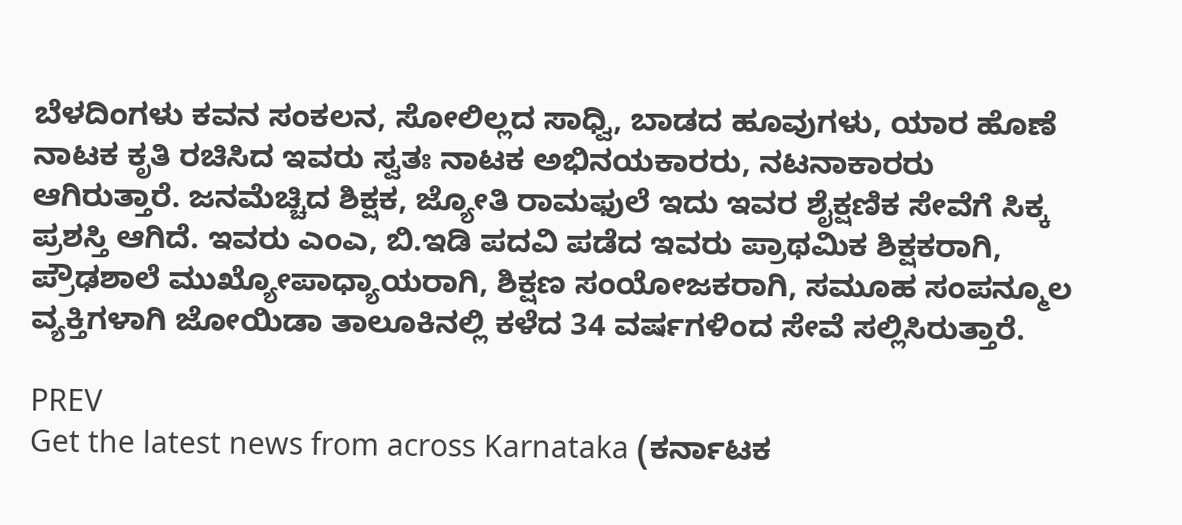ಬೆಳದಿಂಗಳು ಕವನ ಸಂಕಲನ, ಸೋಲಿಲ್ಲದ ಸಾಧ್ವಿ, ಬಾಡದ ಹೂವುಗಳು, ಯಾರ ಹೊಣೆ ನಾಟಕ ಕೃತಿ ರಚಿಸಿದ ಇವರು ಸ್ವತಃ ನಾಟಕ ಅಭಿನಯಕಾರರು, ನಟನಾಕಾರರು ಆಗಿರುತ್ತಾರೆ. ಜನಮೆಚ್ಚಿದ ಶಿಕ್ಷಕ, ಜ್ಯೋತಿ ರಾಮ‌ಫುಲೆ ಇದು ಇವರ ಶೈಕ್ಷಣಿಕ ಸೇವೆಗೆ ಸಿಕ್ಕ ಪ್ರಶಸ್ತಿ ಆಗಿದೆ. ಇವರು ಎಂಎ, ಬಿ.ಇಡಿ ಪದವಿ ಪಡೆದ ಇವರು ಪ್ರಾಥಮಿಕ ಶಿಕ್ಷಕರಾಗಿ, ಪ್ರೌಢಶಾಲೆ ಮುಖ್ಯೋಪಾಧ್ಯಾಯರಾಗಿ, ಶಿಕ್ಷಣ ಸಂಯೋಜಕರಾಗಿ, ಸಮೂಹ ಸಂಪನ್ಮೂಲ ವ್ಯಕ್ತಿಗಳಾಗಿ ಜೋಯಿಡಾ ತಾಲೂಕಿನಲ್ಲಿ ಕಳೆದ 34 ವರ್ಷಗಳಿಂದ ಸೇವೆ ಸಲ್ಲಿಸಿರುತ್ತಾರೆ.

PREV
Get the latest news from across Karnataka (ಕರ್ನಾಟಕ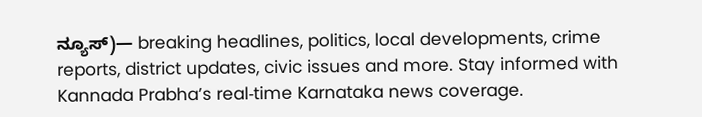ನ್ಯೂಸ್)— breaking headlines, politics, local developments, crime reports, district updates, civic issues and more. Stay informed with Kannada Prabha’s real‑time Karnataka news coverage.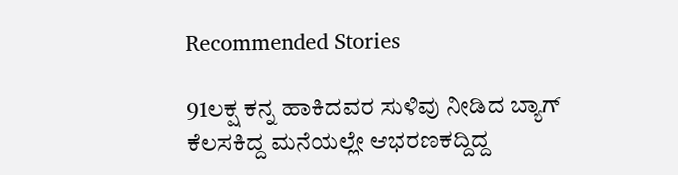Recommended Stories

91ಲಕ್ಷ ಕನ್ನ ಹಾಕಿದವರ ಸುಳಿವು ನೀಡಿದ ಬ್ಯಾಗ್‌
ಕೆಲಸಕಿದ್ದ ಮನೆಯಲ್ಲೇ ಆಭರಣಕದ್ದಿದ್ದ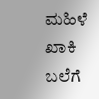ಮಹಿಳೆ ಖಾಕಿ ಬಲೆಗೆ